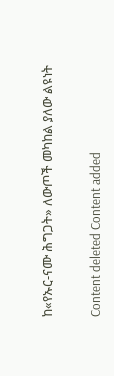ከ«የኡር-ናሙ ሕግጋት» ለውጦች መካከል ያለው ልዩነት

Content deleted Content added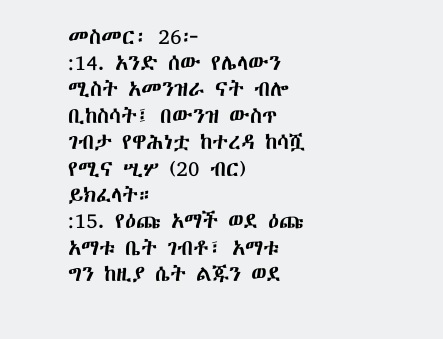መስመር፡ 26፦
:14. አንድ ሰው የሌላውን ሚስት አመንዝራ ናት ብሎ ቢከስሳት፤ በውንዝ ውስጥ ገብታ የዋሕነቷ ከተረዳ ከሳሿ የሚና ሢሦ (20 ብር) ይክፈላት።
:15. የዕጩ አማች ወደ ዕጩ አማቱ ቤት ገብቶ፣ አማቱ ግን ከዚያ ሴት ልጁን ወደ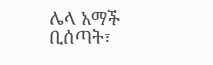ሌላ አማች ቢሰጣት፣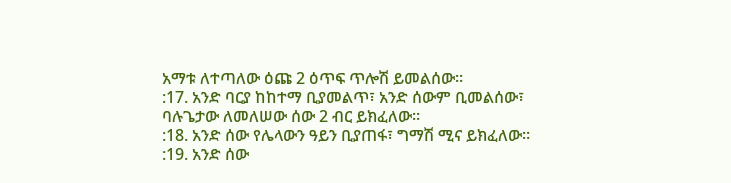አማቱ ለተጣለው ዕጩ 2 ዕጥፍ ጥሎሽ ይመልሰው።
:17. አንድ ባርያ ከከተማ ቢያመልጥ፣ አንድ ሰውም ቢመልሰው፣ ባሉጌታው ለመለሠው ሰው 2 ብር ይክፈለው።
:18. አንድ ሰው የሌላውን ዓይን ቢያጠፋ፣ ግማሽ ሚና ይክፈለው።
:19. አንድ ሰው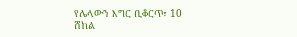የሌላውን እግር ቢቆርጥ፣ 10 ሸከል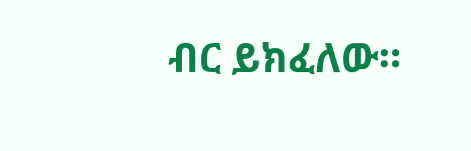ብር ይክፈለው።